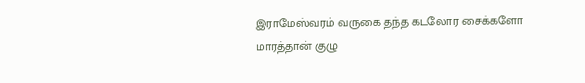இராமேஸ்வரம் வருகை தந்த கடலோர சைக்களோ மாரத்தான் குழு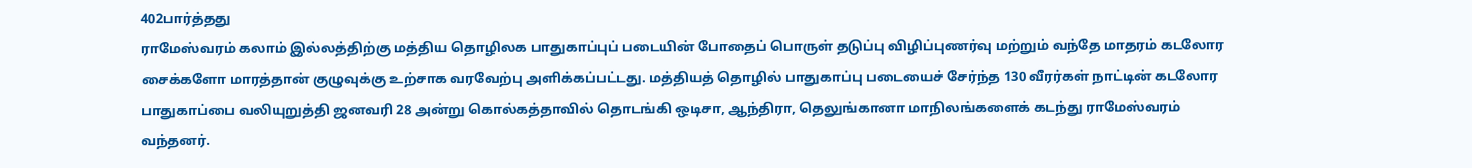402பார்த்தது
ராமேஸ்வரம் கலாம் இல்லத்திற்கு மத்திய தொழிலக பாதுகாப்புப் படையின் போதைப் பொருள் தடுப்பு விழிப்புணர்வு மற்றும் வந்தே மாதரம் கடலோர சைக்களோ மாரத்தான் குழுவுக்கு உற்சாக வரவேற்பு அளிக்கப்பட்டது. மத்தியத் தொழில் பாதுகாப்பு படையைச் சேர்ந்த 130 வீரர்கள் நாட்டின் கடலோர பாதுகாப்பை வலியுறுத்தி ஜனவரி 28 அன்று கொல்கத்தாவில் தொடங்கி ஒடிசா, ஆந்திரா, தெலுங்கானா மாநிலங்களைக் கடந்து ராமேஸ்வரம் வந்தனர்.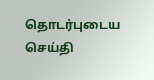தொடர்புடைய செய்தி